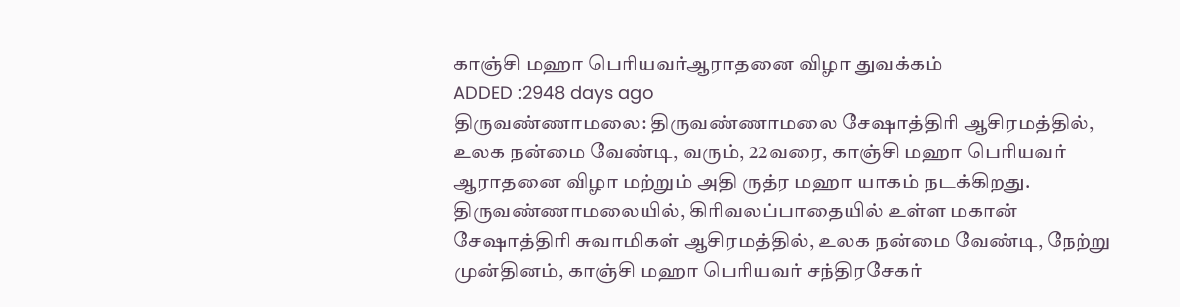காஞ்சி மஹா பெரியவர்ஆராதனை விழா துவக்கம்
ADDED :2948 days ago
திருவண்ணாமலை: திருவண்ணாமலை சேஷாத்திரி ஆசிரமத்தில், உலக நன்மை வேண்டி, வரும், 22வரை, காஞ்சி மஹா பெரியவர் ஆராதனை விழா மற்றும் அதி ருத்ர மஹா யாகம் நடக்கிறது. திருவண்ணாமலையில், கிரிவலப்பாதையில் உள்ள மகான் சேஷாத்திரி சுவாமிகள் ஆசிரமத்தில், உலக நன்மை வேண்டி, நேற்று முன்தினம், காஞ்சி மஹா பெரியவர் சந்திரசேகர்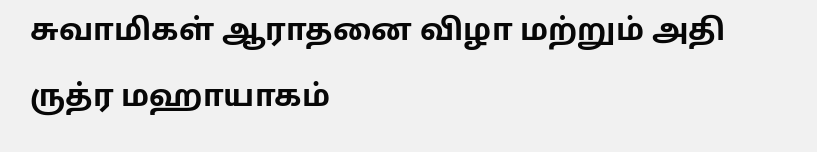சுவாமிகள் ஆராதனை விழா மற்றும் அதி ருத்ர மஹாயாகம்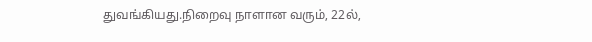துவங்கியது.நிறைவு நாளான வரும், 22ல்,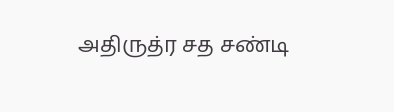அதிருத்ர சத சண்டி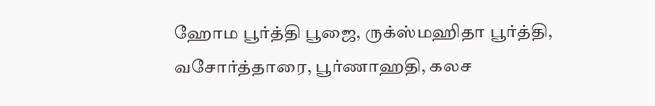ஹோம பூர்த்தி பூஜை, ருக்ஸ்மஹிதா பூர்த்தி, வசோர்த்தாரை, பூர்ணாஹதி, கலச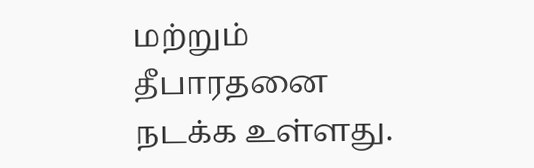மற்றும் தீபாரதனை நடக்க உள்ளது.